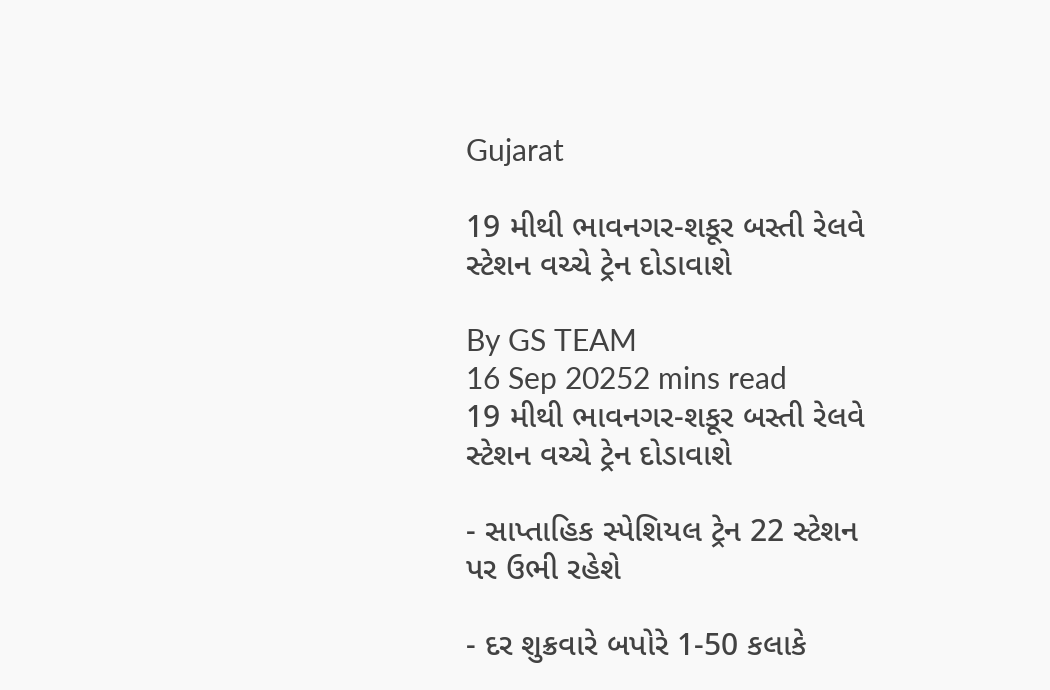Gujarat

19 મીથી ભાવનગર-શકૂર બસ્તી રેલવે સ્ટેશન વચ્ચે ટ્રેન દોડાવાશે

By GS TEAM
16 Sep 20252 mins read
19 મીથી ભાવનગર-શકૂર બસ્તી રેલવે સ્ટેશન વચ્ચે ટ્રેન દોડાવાશે

- સાપ્તાહિક સ્પેશિયલ ટ્રેન 22 સ્ટેશન પર ઉભી રહેશે

- દર શુક્રવારે બપોરે 1-50 કલાકે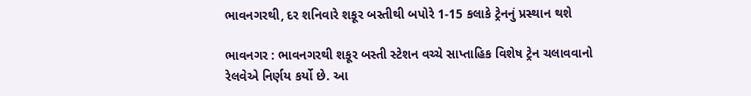ભાવનગરથી, દર શનિવારે શકૂર બસ્તીથી બપોરે 1-15 કલાકે ટ્રેનનું પ્રસ્થાન થશે

ભાવનગર : ભાવનગરથી શકૂર બસ્તી સ્ટેશન વચ્ચે સાપ્તાહિક વિશેષ ટ્રેન ચલાવવાનો રેલવેએ નિર્ણય કર્યો છે. આ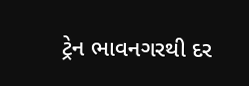ટ્રેન ભાવનગરથી દર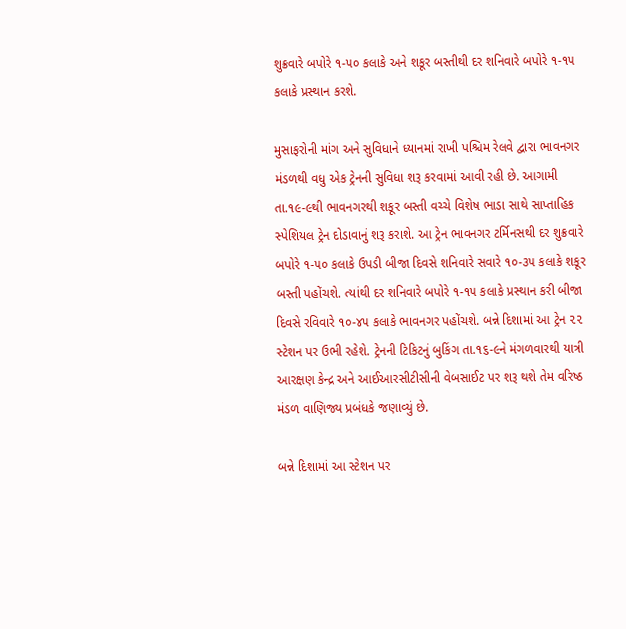શુક્રવારે બપોરે ૧-૫૦ કલાકે અને શકૂર બસ્તીથી દર શનિવારે બપોરે ૧-૧૫ કલાકે પ્રસ્થાન કરશે.

મુસાફરોની માંગ અને સુવિધાને ધ્યાનમાં રાખી પશ્ચિમ રેલવે દ્વારા ભાવનગર મંડળથી વધુ એક ટ્રેનની સુવિધા શરૂ કરવામાં આવી રહી છે. આગામી તા.૧૯-૯થી ભાવનગરથી શકૂર બસ્તી વચ્ચે વિશેષ ભાડા સાથે સાપ્તાહિક સ્પેશિયલ ટ્રેન દોડાવાનું શરૂ કરાશે. આ ટ્રેન ભાવનગર ટર્મિનસથી દર શુક્રવારે બપોરે ૧-૫૦ કલાકે ઉપડી બીજા દિવસે શનિવારે સવારે ૧૦-૩૫ કલાકે શકૂર બસ્તી પહોંચશે. ત્યાંથી દર શનિવારે બપોરે ૧-૧૫ કલાકે પ્રસ્થાન કરી બીજા દિવસે રવિવારે ૧૦-૪૫ કલાકે ભાવનગર પહોંચશે. બન્ને દિશામાં આ ટ્રેન ૨૨ સ્ટેશન પર ઉભી રહેશે. ટ્રેનની ટિકિટનું બુકિંગ તા.૧૬-૯ને મંગળવારથી યાત્રી આરક્ષણ કેન્દ્ર અને આઈઆરસીટીસીની વેબસાઈટ પર શરૂ થશે તેમ વરિષ્ઠ મંડળ વાણિજ્ય પ્રબંધકે જણાવ્યું છે.

બન્ને દિશામાં આ સ્ટેશન પર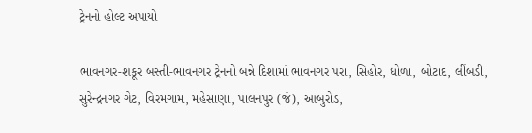ટ્રેનનો હોલ્ટ અપાયો

ભાવનગર-શકૂર બસ્તી-ભાવનગર ટ્રેનનો બન્ને દિશામાં ભાવનગર પરા, સિહોર, ધોળા, બોટાદ, લીંબડી, સુરેન્દ્રનગર ગેટ, વિરમગામ, મહેસાણા, પાલનપુર (જં), આબુરોડ,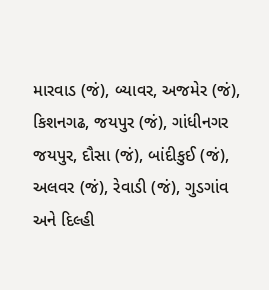મારવાડ (જં), બ્યાવર, અજમેર (જં), કિશનગઢ, જયપુર (જં), ગાંધીનગર જયપુર, દૌસા (જં), બાંદીકુઈ (જં), અલવર (જં), રેવાડી (જં), ગુડગાંવ અને દિલ્હી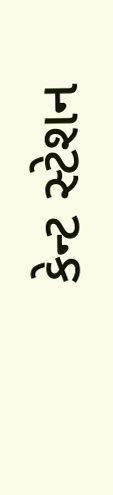કેન્ટ સ્ટેશન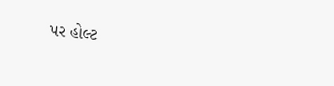પર હોલ્ટ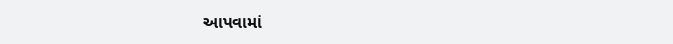આપવામાં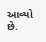આવ્યો છે.